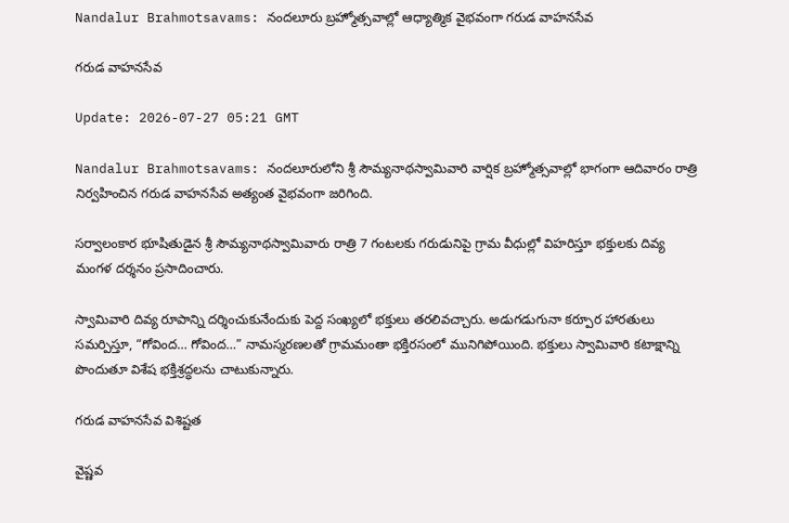Nandalur Brahmotsavams: నందలూరు బ్రహ్మోత్సవాల్లో ఆధ్యాత్మిక వైభవంగా గరుడ వాహనసేవ

గరుడ వాహనసేవ

Update: 2026-07-27 05:21 GMT

Nandalur Brahmotsavams: నందలూరులోని శ్రీ సౌమ్యనాథస్వామివారి వార్షిక బ్రహ్మోత్సవాల్లో భాగంగా ఆదివారం రాత్రి నిర్వహించిన గరుడ వాహనసేవ అత్యంత వైభవంగా జరిగింది.

సర్వాలంకార భూషితుడైన శ్రీ సౌమ్యనాథస్వామివారు రాత్రి 7 గంటలకు గరుడునిపై గ్రామ వీధుల్లో విహరిస్తూ భక్తులకు దివ్య మంగళ దర్శనం ప్రసాదించారు.

స్వామివారి దివ్య రూపాన్ని దర్శించుకునేందుకు పెద్ద సంఖ్యలో భక్తులు తరలివచ్చారు. అడుగడుగునా కర్పూర హారతులు సమర్పిస్తూ, “గోవింద… గోవింద…” నామస్మరణలతో గ్రామమంతా భక్తిరసంలో మునిగిపోయింది. భక్తులు స్వామివారి కటాక్షాన్ని పొందుతూ విశేష భక్తిశ్రద్ధలను చాటుకున్నారు.

గరుడ వాహనసేవ విశిష్టత

వైష్ణవ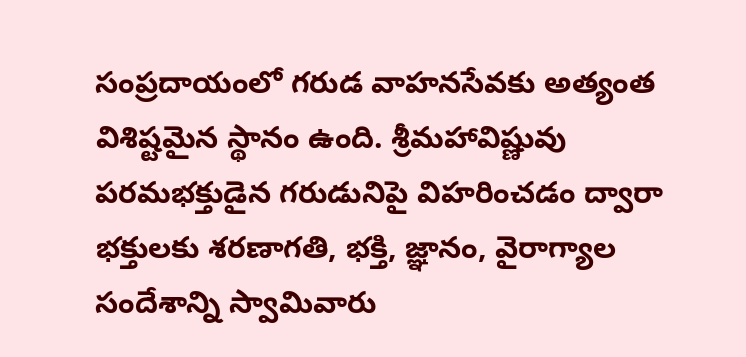సంప్రదాయంలో గరుడ వాహనసేవకు అత్యంత విశిష్టమైన స్థానం ఉంది. శ్రీమహావిష్ణువు పరమభక్తుడైన గరుడునిపై విహరించడం ద్వారా భక్తులకు శరణాగతి, భక్తి, జ్ఞానం, వైరాగ్యాల సందేశాన్ని స్వామివారు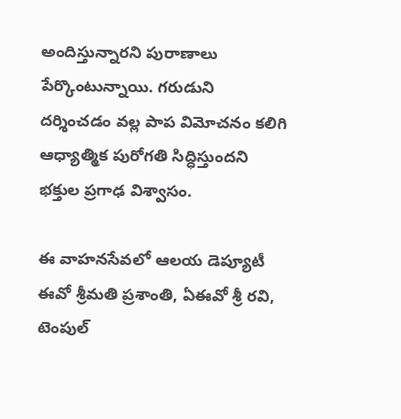అందిస్తున్నారని పురాణాలు పేర్కొంటున్నాయి. గరుడుని దర్శించడం వల్ల పాప విమోచనం కలిగి ఆధ్యాత్మిక పురోగతి సిద్ధిస్తుందని భక్తుల ప్రగాఢ విశ్వాసం.

ఈ వాహనసేవలో ఆలయ డెప్యూటీ ఈవో శ్రీమతి ప్రశాంతి, ఏఈవో శ్రీ రవి, టెంపుల్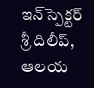ఇన్‌స్పెక్టర్ శ్రీ దిలీప్, ఆలయ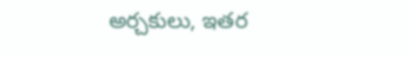అర్చకులు, ఇతర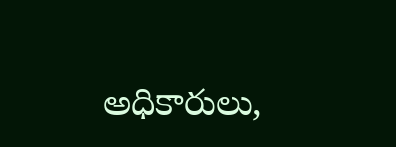అధికారులు,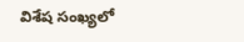విశేష సంఖ్యలో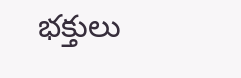భక్తులు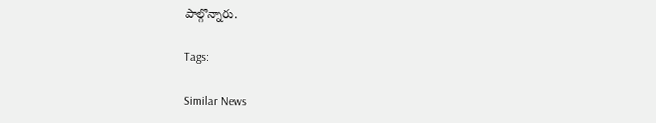పాల్గొన్నారు.

Tags:

Similar News